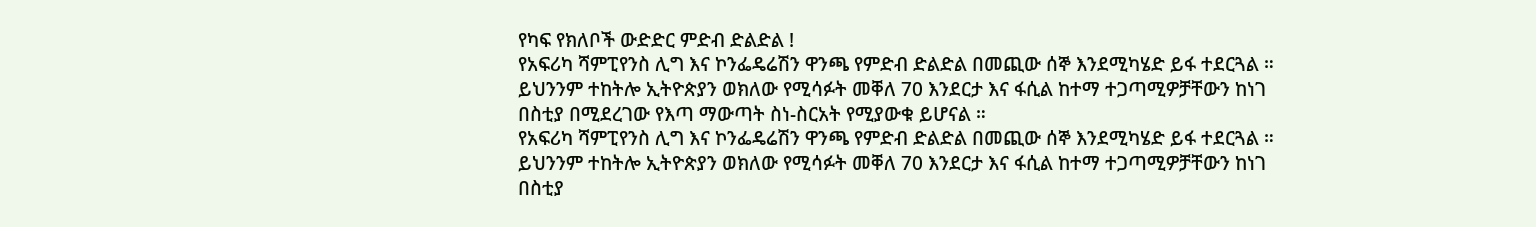የካፍ የክለቦች ውድድር ምድብ ድልድል !
የአፍሪካ ሻምፒየንስ ሊግ እና ኮንፌዴሬሽን ዋንጫ የምድብ ድልድል በመጪው ሰኞ እንደሚካሄድ ይፋ ተደርጓል ።
ይህንንም ተከትሎ ኢትዮጵያን ወክለው የሚሳፉት መቐለ 70 እንደርታ እና ፋሲል ከተማ ተጋጣሚዎቻቸውን ከነገ በስቲያ በሚደረገው የእጣ ማውጣት ስነ-ስርአት የሚያውቁ ይሆናል ።
የአፍሪካ ሻምፒየንስ ሊግ እና ኮንፌዴሬሽን ዋንጫ የምድብ ድልድል በመጪው ሰኞ እንደሚካሄድ ይፋ ተደርጓል ።
ይህንንም ተከትሎ ኢትዮጵያን ወክለው የሚሳፉት መቐለ 70 እንደርታ እና ፋሲል ከተማ ተጋጣሚዎቻቸውን ከነገ በስቲያ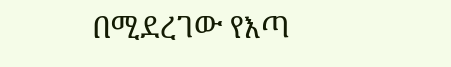በሚደረገው የእጣ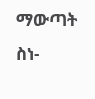ማውጣት ስነ-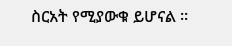ስርአት የሚያውቁ ይሆናል ።